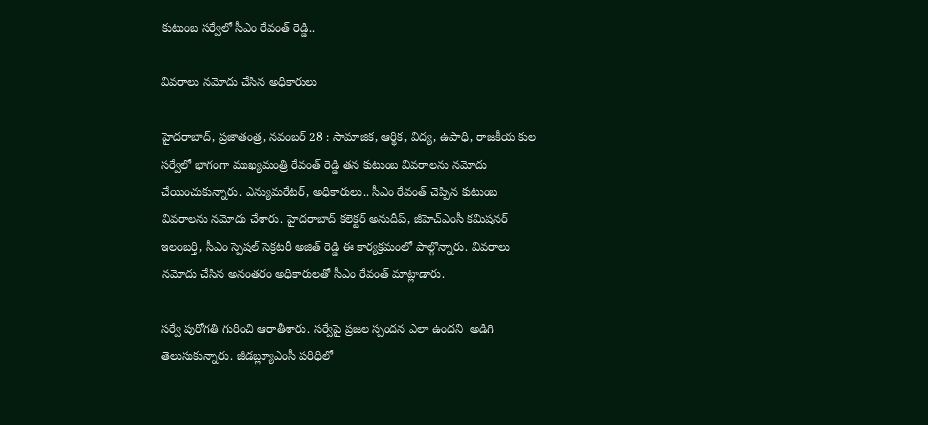కుటుంబ సర్వేలో సీఎం రేవంత్‌ ‌రెడ్డి..

వివరాలు నమోదు చేసిన అధికారులు

హైదరాబాద్‌, ప్రజాతంత్ర, నవంబర్‌ 28 : సామాజిక, ఆర్థిక, విద్య, ఉపాధి, రాజకీయ కుల సర్వేలో భాగంగా ముఖ్యమంత్రి రేవంత్‌ ‌రెడ్డి తన కుటుంబ వివరాలను నమోదు చేయించుకున్నారు. ఎన్యుమరేటర్‌, అధికారులు.. సీఎం రేవంత్‌ ‌చెప్పిన కుటుంబ వివరాలను నమోదు చేశారు. హైదరాబాద్‌ ‌కలెక్టర్‌ అనుదీప్‌, జీహెచ్‌ఎం‌సీ కమిషనర్‌ ఇలంబర్తి, సీఎం స్పెషల్‌ ‌సెక్రటరీ అజిత్‌ ‌రెడ్డి ఈ కార్యక్రమంలో పాల్గొన్నారు. వివరాలు నమోదు చేసిన అనంతరం అధికారులతో సీఎం రేవంత్‌ ‌మాట్లాడారు.

సర్వే పురోగతి గురించి ఆరాతీశారు. సర్వేపై ప్రజల స్పందన ఎలా ఉందని  అడిగి తెలుసుకున్నారు. జీడబ్ల్యూఎంసీ పరిధిలో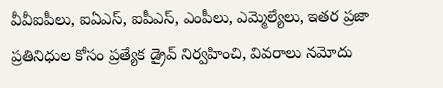వీవీఐపీలు, ఐఏఎస్‌, ఐపీఎస్‌, ఎం‌పీలు, ఎమ్మెల్యేలు, ఇతర ప్రజా ప్రతినిధుల కోసం ప్రత్యేక డ్రైవ్‌ ‌నిర్వహించి, వివరాలు నమోదు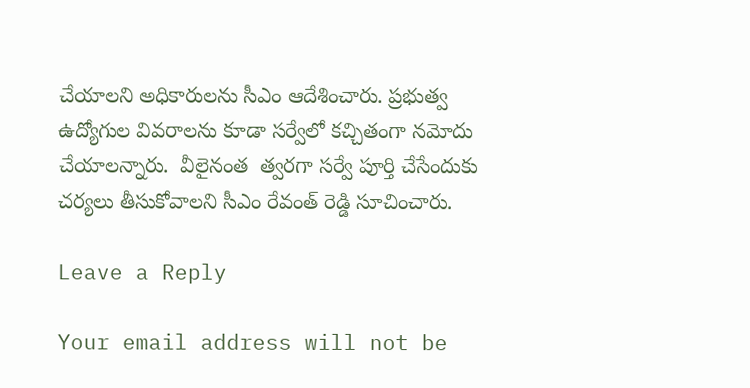చేయాలని అధికారులను సీఎం ఆదేశించారు. ప్రభుత్వ ఉద్యోగుల వివరాలను కూడా సర్వేలో కచ్చితంగా నమోదు చేయాలన్నారు.  వీలైనంత  త్వరగా సర్వే పూర్తి చేసేందుకు చర్యలు తీసుకోవాలని సీఎం రేవంత్‌ ‌రెడ్డి సూచించారు.

Leave a Reply

Your email address will not be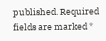published. Required fields are marked *